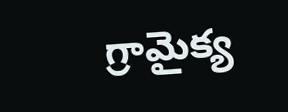గ్రామైక్య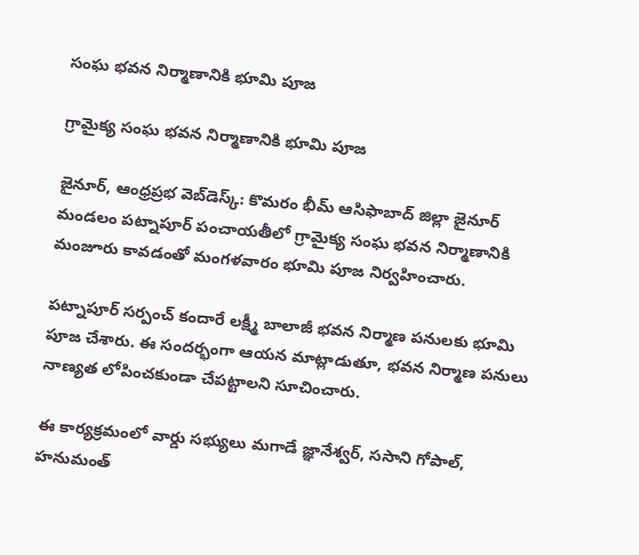సంఘ భవన నిర్మాణానికి భూమి పూజ

గ్రామైక్య సంఘ భవన నిర్మాణానికి భూమి పూజ

జైనూర్, ఆంధ్రప్రభ వెబ్‌డెస్క్: కొమరం భీమ్ ఆసిఫాబాద్ జిల్లా జైనూర్ మండలం పట్నాపూర్ పంచాయతీలో గ్రామైక్య సంఘ భవన నిర్మాణానికి మంజూరు కావడంతో మంగళవారం భూమి పూజ నిర్వహించారు.

పట్నాపూర్ సర్పంచ్ కందారే లక్ష్మీ బాలాజీ భవన నిర్మాణ పనులకు భూమి పూజ చేశారు. ఈ సందర్భంగా ఆయన మాట్లాడుతూ, భవన నిర్మాణ పనులు నాణ్యత లోపించకుండా చేపట్టాలని సూచించారు.

ఈ కార్యక్రమంలో వార్డు సభ్యులు మగాడే జ్ఞానేశ్వర్, ససాని గోపాల్, హనుమంత్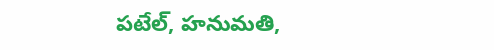పటేల్, హనుమతి,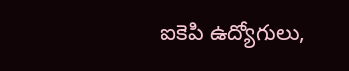ఐకెపి ఉద్యోగులు,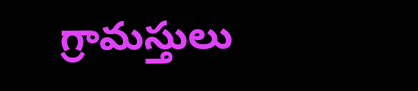గ్రామస్తులు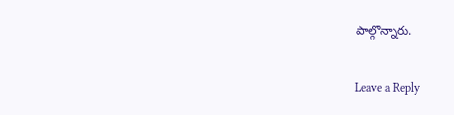పాల్గొన్నారు.

Leave a Reply